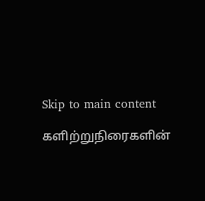Skip to main content

களிற்றுநிரைகளின்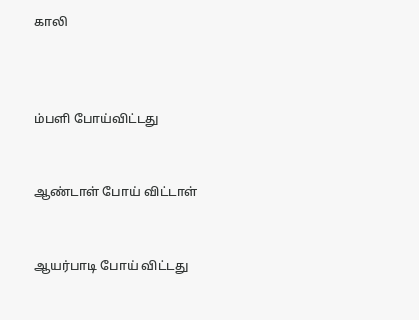காலி



ம்பளி போய்விட்டது


ஆண்டாள் போய் விட்டாள்


ஆயர்பாடி போய் விட்டது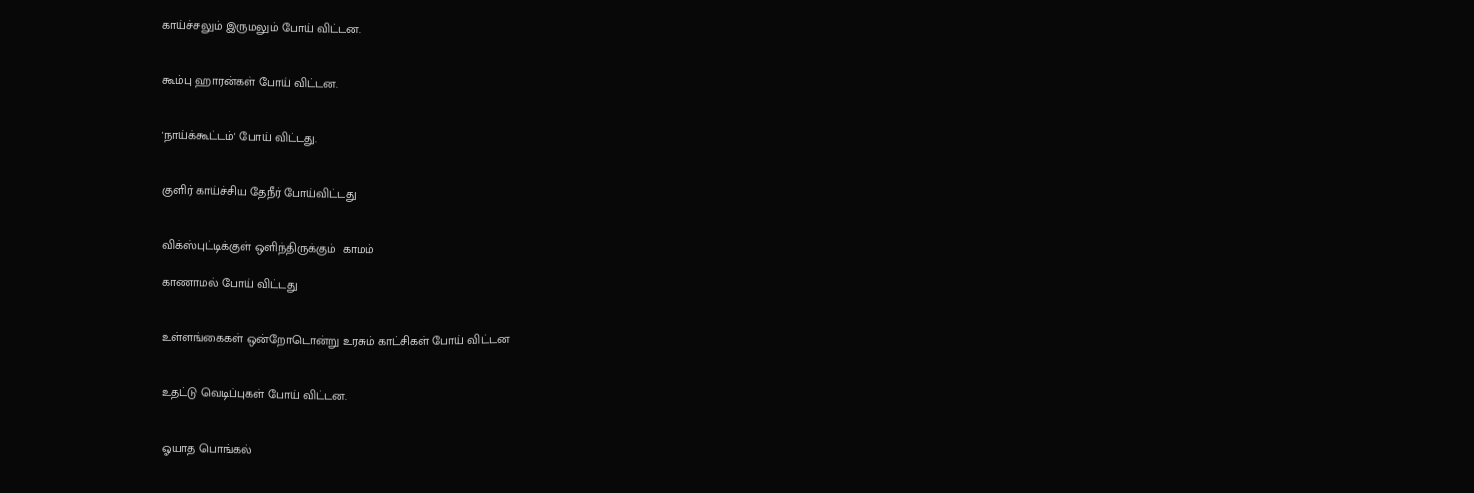காய்ச்சலும் இருமலும் போய் விட்டன.


கூம்பு ஹாரன்கள் போய் விட்டன.


'நாய்க்கூட்டம்' போய் விட்டது.


குளிர் காய்ச்சிய தேநீர் போய்விட்டது


விக்ஸ்புட்டிக்குள் ஒளிந்திருக்கும்  காமம்

காணாமல் போய் விட்டது


உள்ளங்கைகள் ஒன்றோடொன்று உரசும் காட்சிகள் போய் விட்டன


உதட்டு வெடிப்புகள் போய் விட்டன.


ஓயாத பொங்கல்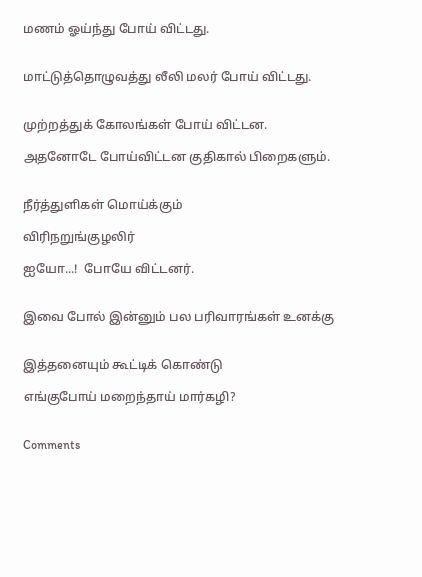மணம் ஓய்ந்து போய் விட்டது.


மாட்டுத்தொழுவத்து லீலி மலர் போய் விட்டது.


முற்றத்துக் கோலங்கள் போய் விட்டன.

அதனோடே போய்விட்டன குதிகால் பிறைகளும்.


நீர்த்துளிகள் மொய்க்கும்

விரிநறுங்குழலிர்

ஐயோ...!  போயே விட்டனர்.


இவை போல் இன்னும் பல பரிவாரங்கள் உனக்கு


இத்தனையும் கூட்டிக் கொண்டு

எங்குபோய் மறைந்தாய் மார்கழி?


Comments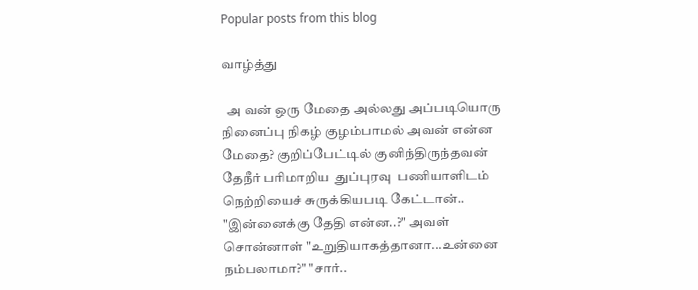Popular posts from this blog

வாழ்த்து

  அ வன் ஒரு மேதை அல்லது அப்படியொரு நினைப்பு நிகழ் குழம்பாமல் அவன் என்ன மேதை? குறிப்பேட்டில் குனிந்திருந்தவன் தேநீர் பரிமாறிய  துப்புரவு  பணியாளிடம்  நெற்றியைச் சுருக்கியபடி கேட்டான்.. "இன்னைக்கு தேதி என்ன..?" அவள் சொன்னாள் "உறுதியாகத்தானா...உன்னை நம்பலாமா?" "சார்..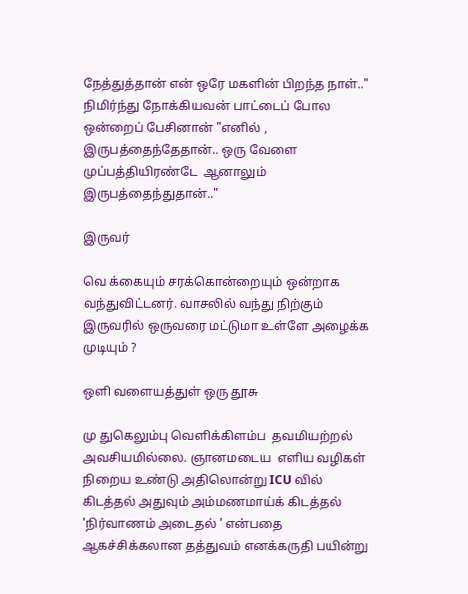நேத்துத்தான் என் ஒரே மகளின் பிறந்த நாள்.." நிமிர்ந்து நோக்கியவன் பாட்டைப் போல ஒன்றைப் பேசினான் "எனில் , இருபத்தைந்தேதான்.. ஒரு வேளை முப்பத்தியிரண்டே  ஆனாலும் இருபத்தைந்துதான்.."

இருவர்

வெ க்கையும் சரக்கொன்றையும் ஒன்றாக வந்துவிட்டனர். வாசலில் வந்து நிற்கும் இருவரில் ஒருவரை மட்டுமா உள்ளே அழைக்க முடியும் ?

ஒளி வளையத்துள் ஒரு தூசு

மு துகெலும்பு வெளிக்கிளம்ப  தவமியற்றல் அவசியமில்லை. ஞானமடைய  எளிய வழிகள் நிறைய உண்டு அதிலொன்று ICU வில் கிடத்தல் அதுவும் அம்மணமாய்க் கிடத்தல் 'நிர்வாணம் அடைதல் ' என்பதை ஆகச்சிக்கலான தத்துவம் எனக்கருதி பயின்று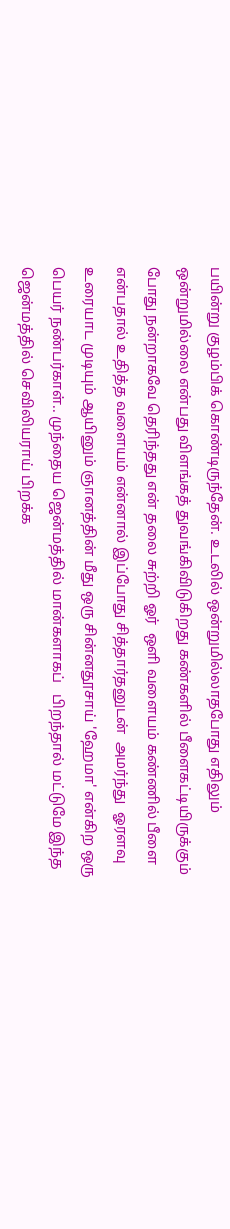பயின்று குழம்பிக் கொண்டிருந்தேன். உடலில் ஒன்றுமில்லாதபோது எதிலும் ஒன்றுமில்லை என்பது விளங்கத் துவங்கிவிடுகிறது கண்களில் பீளைகட்டியிருக்கும் போது நன்றாகவே தெரிந்தது என் தலை சுற்றி ஓர்  ஒளி வளையம் கண்ணில் பீளை என்பதால் உதித்த வளையம் என்னால் இப்போது சித்தார்தனுடன்  அமர்ந்து  ஓரளவு உரையாட முடியும் ஆயினும் ஞானத்தின் மீது ஒரு சின்னதூசாய் 'ஹேமா' என்கிற ஒரு  பெயர் நண்பர்காள்.. முந்தைய ஜென்மத்தில் மான்களாகப்   பிறந்தால் மட்டுமே இந்த ஜென்மத்தில் செவிலியராய் பிறக்க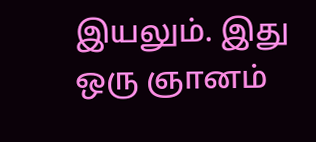இயலும். இது ஒரு ஞானம்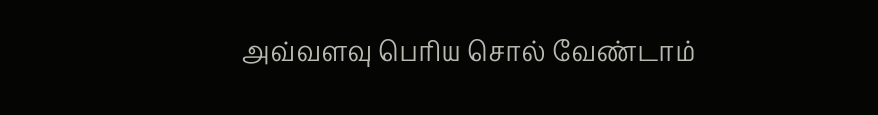அவ்வளவு பெரிய சொல் வேண்டாம்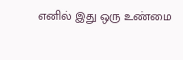எனில் இது ஒரு உண்மை